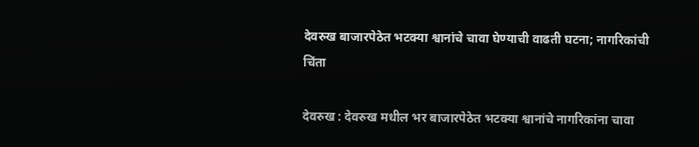देवरुख बाजारपेठेत भटक्या श्वानांचे चावा घेण्याची वाढती घटना; नागरिकांची चिंता

देवरुख : देवरुख मधील भर बाजारपेठेत भटक्या श्वानांचे नागरिकांना चावा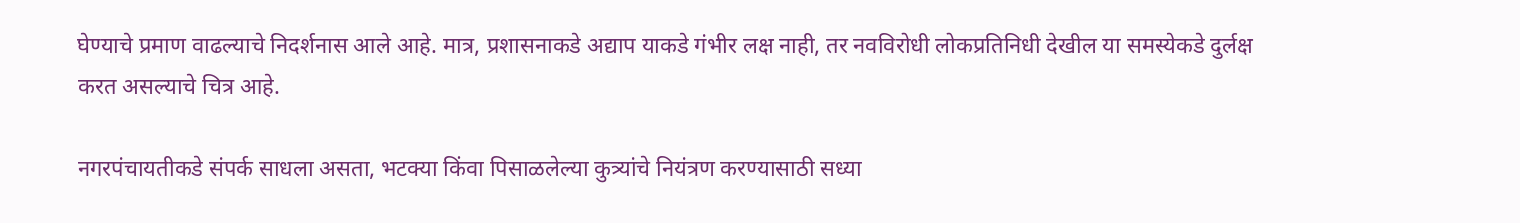घेण्याचे प्रमाण वाढल्याचे निदर्शनास आले आहे. मात्र, प्रशासनाकडे अद्याप याकडे गंभीर लक्ष नाही, तर नवविरोधी लोकप्रतिनिधी देखील या समस्येकडे दुर्लक्ष करत असल्याचे चित्र आहे.

नगरपंचायतीकडे संपर्क साधला असता, भटक्या किंवा पिसाळलेल्या कुत्र्यांचे नियंत्रण करण्यासाठी सध्या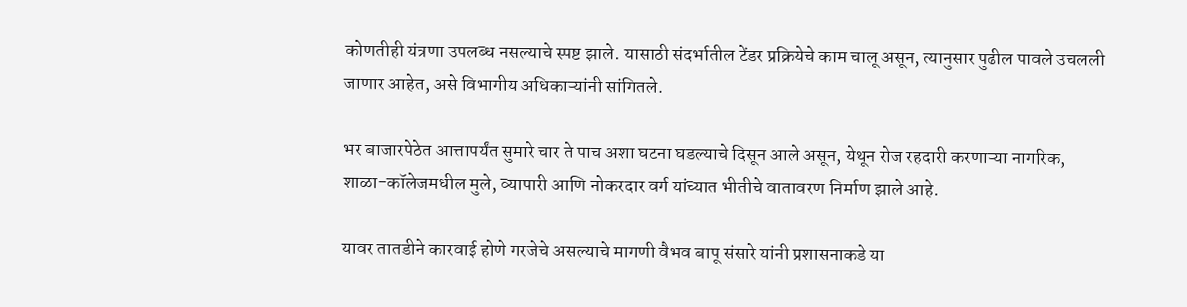कोणतीही यंत्रणा उपलब्ध नसल्याचे स्पष्ट झाले. यासाठी संदर्भातील टेंडर प्रक्रियेचे काम चालू असून, त्यानुसार पुढील पावले उचलली जाणार आहेत, असे विभागीय अधिकाऱ्यांनी सांगितले.

भर बाजारपेठेत आत्तापर्यंत सुमारे चार ते पाच अशा घटना घडल्याचे दिसून आले असून, येथून रोज रहदारी करणाऱ्या नागरिक, शाळा-कॉलेजमधील मुले, व्यापारी आणि नोकरदार वर्ग यांच्यात भीतीचे वातावरण निर्माण झाले आहे.

यावर तातडीने कारवाई होणे गरजेचे असल्याचे मागणी वैभव बापू संसारे यांनी प्रशासनाकडे या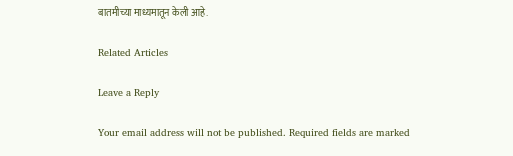बातमीच्या माध्यमातून केली आहे.

Related Articles

Leave a Reply

Your email address will not be published. Required fields are marked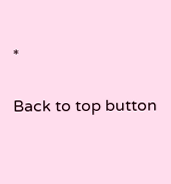*

Back to top button